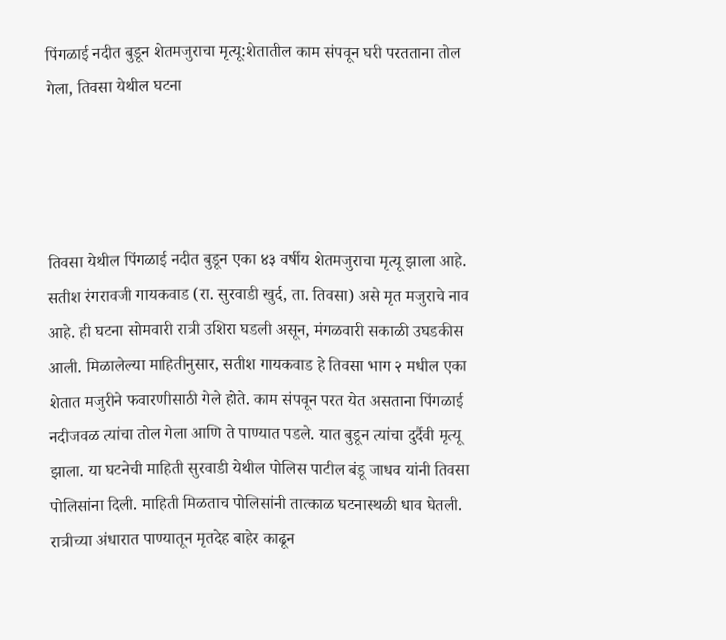पिंगळाई नदीत बुडून शेतमजुराचा मृत्यू:शेतातील काम संपवून घरी परतताना तोल गेला, तिवसा येथील घटना




तिवसा येथील पिंगळाई नदीत बुडून एका ४३ वर्षीय शेतमजुराचा मृत्यू झाला आहे. सतीश रंगरावजी गायकवाड (रा. सुरवाडी खुर्द, ता. तिवसा) असे मृत मजुराचे नाव आहे. ही घटना सोमवारी रात्री उशिरा घडली असून, मंगळवारी सकाळी उघडकीस आली. मिळालेल्या माहितीनुसार, सतीश गायकवाड हे तिवसा भाग २ मधील एका शेतात मजुरीने फवारणीसाठी गेले होते. काम संपवून परत येत असताना पिंगळाई नदीजवळ त्यांचा तोल गेला आणि ते पाण्यात पडले. यात बुडून त्यांचा दुर्दैवी मृत्यू झाला. या घटनेची माहिती सुरवाडी येथील पोलिस पाटील बंडू जाधव यांनी तिवसा पोलिसांना दिली. माहिती मिळताच पोलिसांनी तात्काळ घटनास्थळी धाव घेतली. रात्रीच्या अंधारात पाण्यातून मृतदेह बाहेर काढून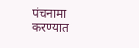पंचनामा करण्यात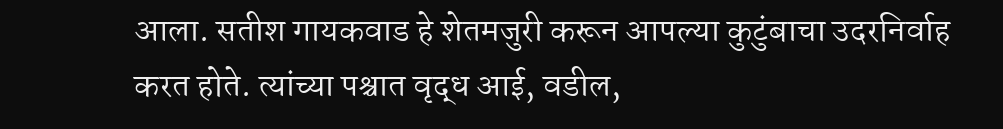आला. सतीश गायकवाड हे शेतमजुरी करून आपल्या कुटुंबाचा उदरनिर्वाह करत होते. त्यांच्या पश्चात वृद्ध आई, वडील,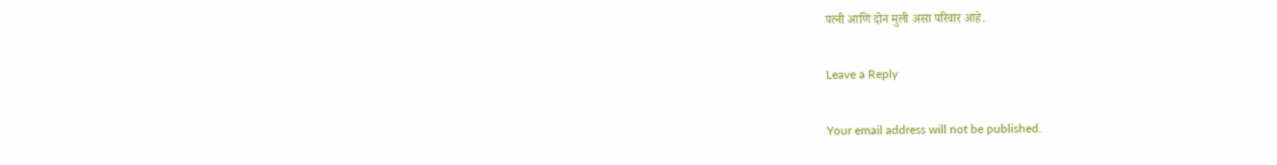पत्नी आणि दोन मुली असा परिवार आहे.

Leave a Reply

Your email address will not be published.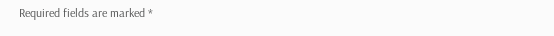Required fields are marked *